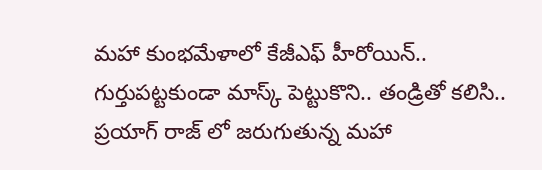మహా కుంభమేళాలో కేజీఎఫ్ హీరోయిన్.. గుర్తుపట్టకుండా మాస్క్ పెట్టుకొని.. తండ్రితో కలిసి..
ప్రయాగ్ రాజ్ లో జరుగుతున్న మహా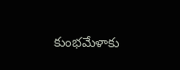కుంభమేళాకు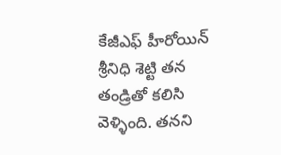కేజీఎఫ్ హీరోయిన్ శ్రీనిధి శెట్టి తన తండ్రితో కలిసి వెళ్ళింది. తనని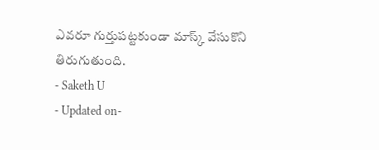ఎవరూ గుర్తుపట్టకుండా మాస్క్ వేసుకొని తిరుగుతుంది.
- Saketh U
- Updated on-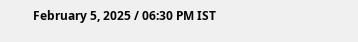February 5, 2025 / 06:30 PM IST